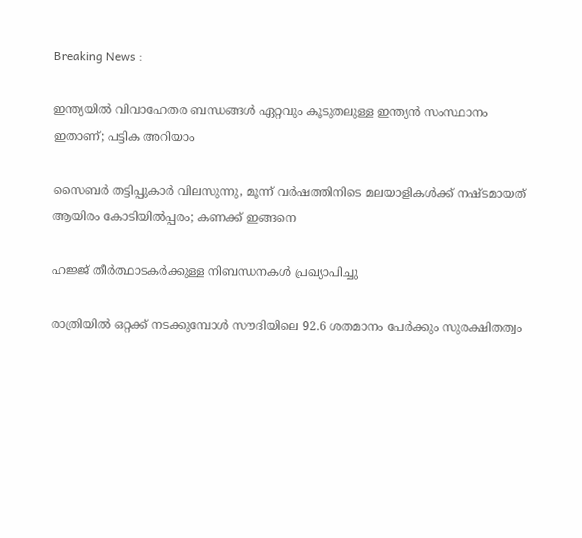Breaking News :

ഇന്ത്യയില്‍ വിവാഹേതര ബന്ധങ്ങള്‍ ഏറ്റവും കൂടുതലുള്ള ഇന്ത്യന്‍ സംസ്ഥാനം ഇതാണ്; പട്ടിക അറിയാം

സൈബര്‍ തട്ടിപ്പുകാര്‍ വിലസുന്നു, മൂന്ന് വര്‍ഷത്തിനിടെ മലയാളികള്‍ക്ക് നഷ്ടമായത് ആയിരം കോടിയില്‍പ്പരം; കണക്ക് ഇങ്ങനെ

ഹജ്ജ് തീർത്ഥാടകർക്കുള്ള നിബന്ധനകൾ പ്രഖ്യാപിച്ചു

രാത്രിയിൽ ഒറ്റക്ക് നടക്കുമ്പോൾ സൗദിയിലെ 92.6 ശതമാനം പേർക്കും സുരക്ഷിതത്വം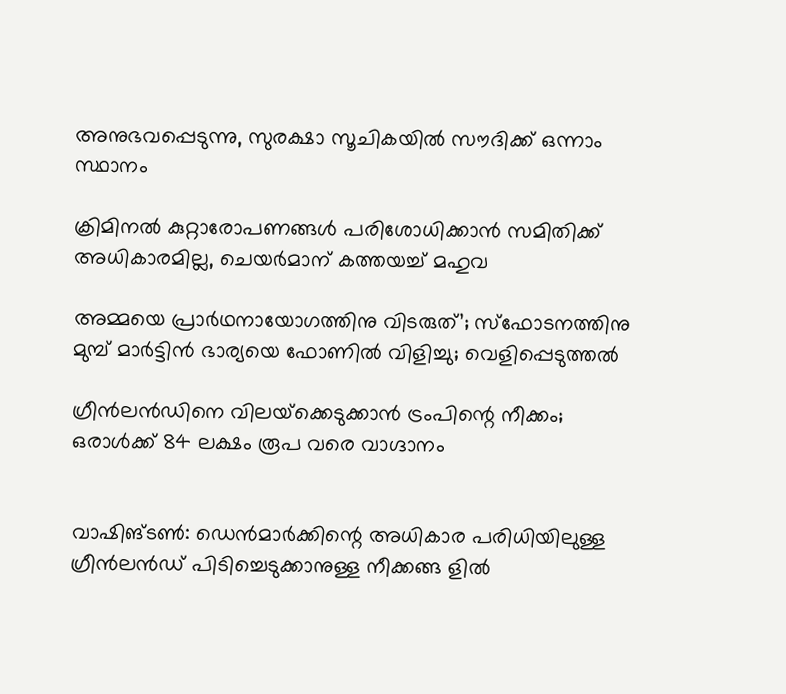അനുഭവപ്പെടുന്നു, സുരക്ഷാ സൂചികയിൽ സൗദിക്ക് ഒന്നാം സ്ഥാനം

ക്രിമിനല്‍ കുറ്റാരോപണങ്ങള്‍ പരിശോധിക്കാന്‍ സമിതിക്ക്‌ അധികാരമില്ല, ചെയര്‍മാന്‌ കത്തയച്ച് മഹുവ

അമ്മയെ പ്രാര്‍ഥനായോഗത്തിനു വിടരുത്’; സ്‌ഫോടനത്തിനു മുമ്പ് മാര്‍ട്ടിന്‍ ഭാര്യയെ ഫോണില്‍ വിളിച്ചു; വെളിപ്പെടുത്തല്‍

ഗ്രീന്‍ലന്‍ഡിനെ വിലയ്‌ക്കെടുക്കാന്‍ ട്രംപിന്റെ നീക്കം; ഒരാള്‍ക്ക് 84 ലക്ഷം രൂപ വരെ വാഗ്ദാനം


വാഷിങ്ടണ്‍: ഡെന്‍മാര്‍ക്കിന്റെ അധികാര പരിധിയിലുള്ള ഗ്രീന്‍ലന്‍ഡ് പിടിച്ചെടുക്കാനുള്ള നീക്കങ്ങ ളില്‍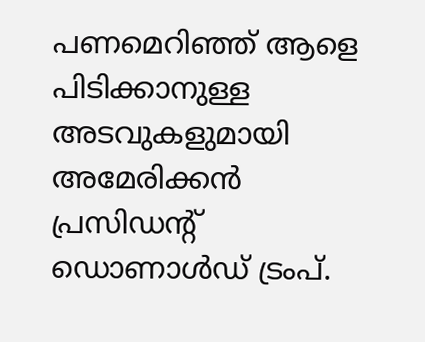പണമെറിഞ്ഞ് ആളെ പിടിക്കാനുള്ള അടവുകളുമായി അമേരിക്കന്‍ പ്രസിഡന്റ് ഡൊണാള്‍ഡ് ട്രംപ്.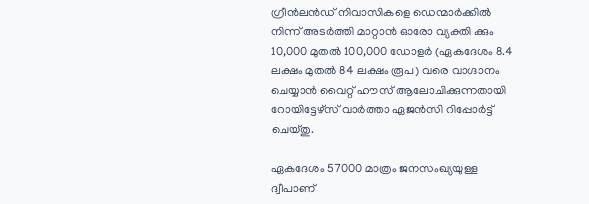ഗ്രീന്‍ലന്‍ഡ് നിവാസികളെ ഡെന്മാര്‍ക്കില്‍ നിന്ന് അടര്‍ത്തി മാറ്റാന്‍ ഓരോ വ്യക്തി ക്കും 10,000 മുതല്‍ 100,000 ഡോളര്‍ (ഏകദേശം 8.4 ലക്ഷം മുതല്‍ 84 ലക്ഷം രൂപ) വരെ വാഗ്ദാനം ചെയ്യാന്‍ വൈറ്റ് ഹൗസ് ആലോചിക്കുന്നതായി റോയിട്ടേഴ്സ് വാര്‍ത്താ ഏജന്‍സി റിപ്പോര്‍ട്ട് ചെയ്തു.

ഏകദേശം 57000 മാത്രം ജനസംഖ്യയുള്ള ദ്വീപാണ്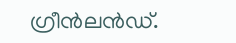ഗ്രീന്‍ലന്‍ഡ്.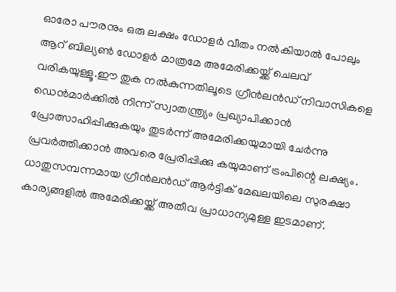ഓരോ പൗരനും ഒരു ലക്ഷം ഡോളര്‍ വീതം നല്‍കിയാല്‍ പോലും ആറ് ബില്യണ്‍ ഡോളര്‍ മാത്രമേ അമേരിക്കയ്ക്ക് ചെലവ് വരികയുള്ളൂ.ഈ തുക നല്‍കുന്നതിലൂടെ ഗ്രീന്‍ലന്‍ഡ് നിവാസികളെ ഡെന്‍മാര്‍ക്കില്‍ നിന്ന് സ്വാതന്ത്ര്യം പ്രഖ്യാപിക്കാന്‍ പ്രോത്സാഹിപ്പിക്കുകയും തുടര്‍ന്ന് അമേരിക്കയുമായി ചേര്‍ന്നു പ്രവര്‍ത്തിക്കാന്‍ അവരെ പ്രേരിപ്പിക്കു കയുമാണ് ട്രംപിന്റെ ലക്ഷ്യം. ധാതുസമ്പന്നമായ ഗ്രീന്‍ലന്‍ഡ് ആര്‍ട്ടിക് മേഖലയിലെ സുരക്ഷാ കാര്യങ്ങളില്‍ അമേരിക്കയ്ക്ക് അതീവ പ്രാധാന്യമുള്ള ഇടമാണ്.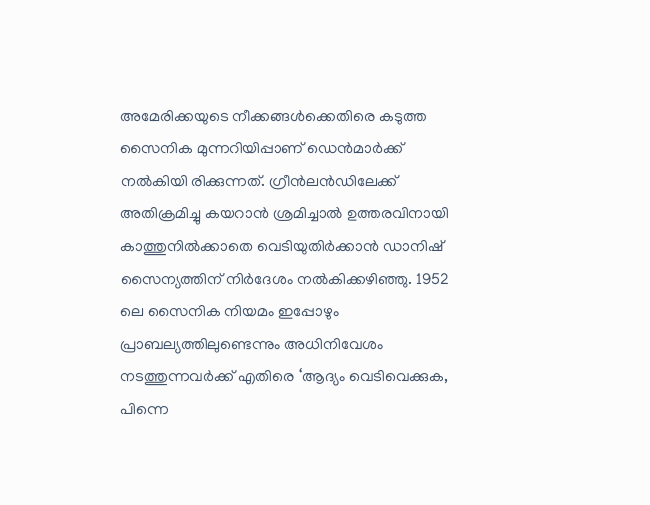അമേരിക്കയുടെ നീക്കങ്ങള്‍ക്കെതിരെ കടുത്ത സൈനിക മുന്നറിയിപ്പാണ് ഡെന്‍മാര്‍ക്ക് നല്‍കിയി രിക്കുന്നത്. ഗ്രീന്‍ലന്‍ഡിലേക്ക് അതിക്രമിച്ചു കയറാന്‍ ശ്രമിച്ചാല്‍ ഉത്തരവിനായി കാത്തുനില്‍ക്കാതെ വെടിയുതിര്‍ക്കാന്‍ ഡാനിഷ് സൈന്യത്തിന് നിര്‍ദേശം നല്‍കിക്കഴിഞ്ഞു. 1952 ലെ സൈനിക നിയമം ഇപ്പോഴും പ്രാബല്യത്തിലുണ്ടെന്നും അധിനിവേശം നടത്തുന്നവര്‍ക്ക് എതിരെ ‘ആദ്യം വെടിവെക്കുക, പിന്നെ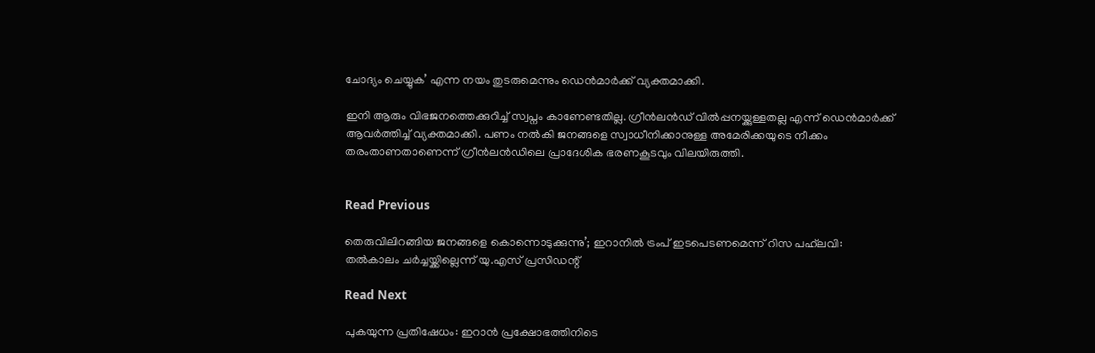ചോദ്യം ചെയ്യുക’ എന്ന നയം തുടരുമെന്നും ഡെന്‍മാര്‍ക്ക് വ്യക്തമാക്കി.

ഇനി ആരും വിഭജനത്തെക്കുറിച്ച് സ്വപ്നം കാണേണ്ടതില്ല. ഗ്രീന്‍ലന്‍ഡ് വില്‍പ്പനയ്ക്കുള്ളതല്ല എന്ന് ഡെന്‍മാര്‍ക്ക് ആവര്‍ത്തിച്ച് വ്യക്തമാക്കി. പണം നല്‍കി ജനങ്ങളെ സ്വാധീനിക്കാനുള്ള അമേരിക്കയുടെ നീക്കം തരംതാണതാണെന്ന് ഗ്രീന്‍ലന്‍ഡിലെ പ്രാദേശിക ഭരണകൂടവും വിലയിരുത്തി.


Read Previous

തെരുവിലിറങ്ങിയ ജനങ്ങളെ കൊന്നൊടുക്കുന്നു’; ഇറാനില്‍ ട്രംപ് ഇടപെടണമെന്ന് റിസ പഹ്‌ലവി: തല്‍കാലം ചര്‍ച്ചയ്ക്കില്ലെന്ന് യു.എസ് പ്രസിഡന്റ്

Read Next

പുകയുന്ന പ്രതിഷേധം: ഇറാന്‍ പ്രക്ഷോഭത്തിനിടെ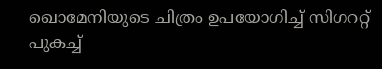ഖൊമേനിയുടെ ചിത്രം ഉപയോഗിച്ച് സിഗററ്റ് പുകച്ച്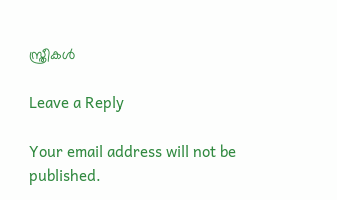സ്ത്രീകള്‍

Leave a Reply

Your email address will not be published.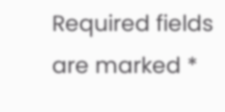Required fields are marked *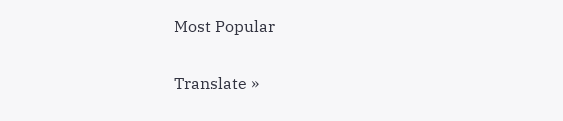Most Popular

Translate »